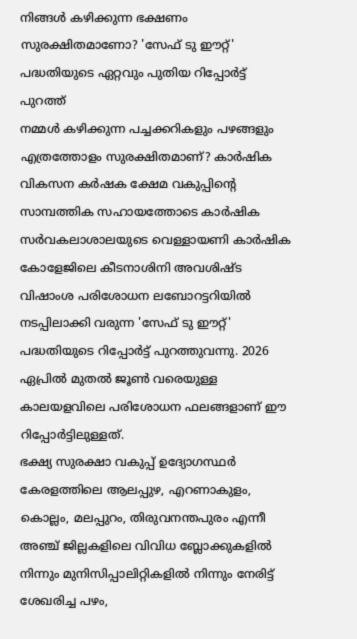നിങ്ങൾ കഴിക്കുന്ന ഭക്ഷണം സുരക്ഷിതമാണോ? 'സേഫ് ടു ഈറ്റ്' പദ്ധതിയുടെ ഏറ്റവും പുതിയ റിപ്പോർട്ട് പുറത്ത്
നമ്മൾ കഴിക്കുന്ന പച്ചക്കറികളും പഴങ്ങളും എത്രത്തോളം സുരക്ഷിതമാണ്? കാർഷിക വികസന കർഷക ക്ഷേമ വകുപ്പിന്റെ സാമ്പത്തിക സഹായത്തോടെ കാർഷിക സർവകലാശാലയുടെ വെള്ളായണി കാർഷിക കോളേജിലെ കീടനാശിനി അവശിഷ്ട വിഷാംശ പരിശോധന ലബോറട്ടറിയിൽ നടപ്പിലാക്കി വരുന്ന 'സേഫ് ടു ഈറ്റ്' പദ്ധതിയുടെ റിപ്പോർട്ട് പുറത്തുവന്നു. 2026 ഏപ്രിൽ മുതൽ ജൂൺ വരെയുള്ള കാലയളവിലെ പരിശോധന ഫലങ്ങളാണ് ഈ റിപ്പോർട്ടിലുള്ളത്.
ഭക്ഷ്യ സുരക്ഷാ വകുപ്പ് ഉദ്യോഗസ്ഥർ കേരളത്തിലെ ആലപ്പുഴ, എറണാകുളം, കൊല്ലം, മലപ്പുറം, തിരുവനന്തപുരം എന്നീ അഞ്ച് ജില്ലകളിലെ വിവിധ ബ്ലോക്കുകളിൽ നിന്നും മുനിസിപ്പാലിറ്റികളിൽ നിന്നും നേരിട്ട് ശേഖരിച്ച പഴം,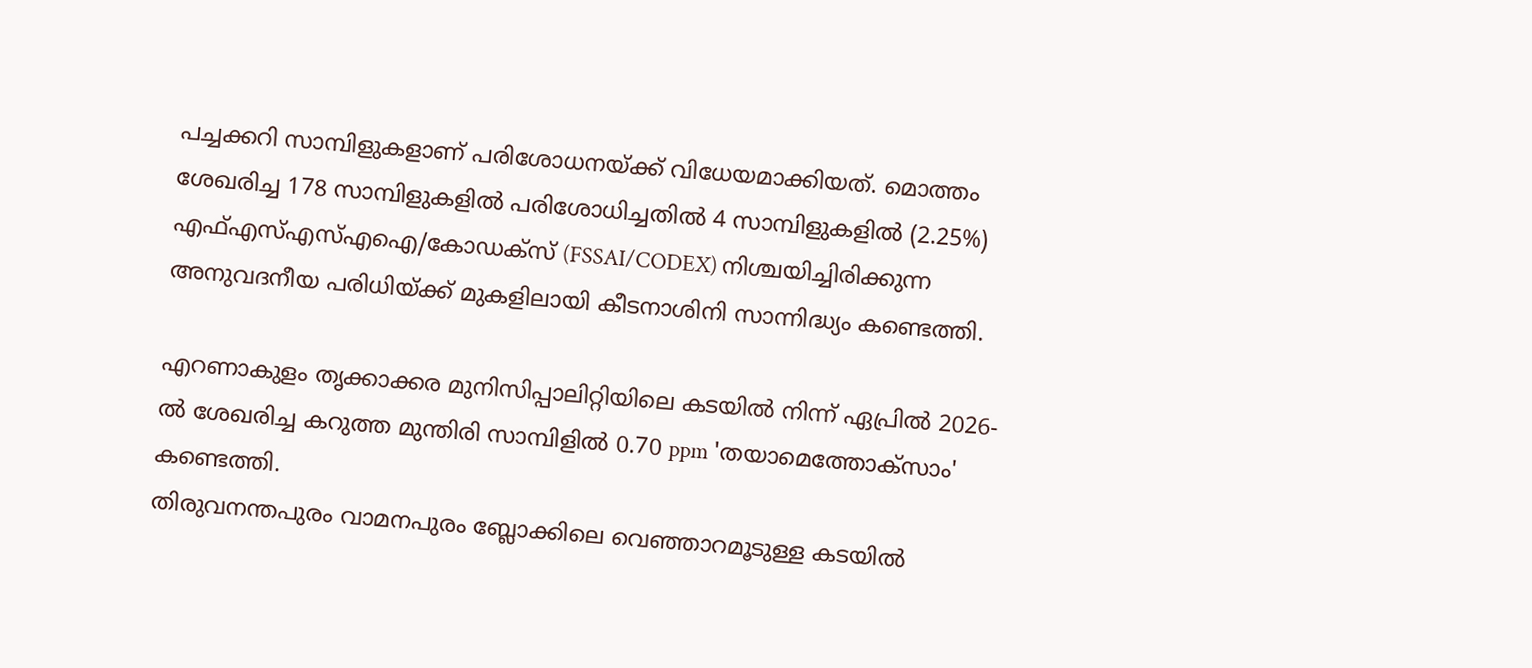പച്ചക്കറി സാമ്പിളുകളാണ് പരിശോധനയ്ക്ക് വിധേയമാക്കിയത്. മൊത്തം ശേഖരിച്ച 178 സാമ്പിളുകളിൽ പരിശോധിച്ചതിൽ 4 സാമ്പിളുകളിൽ (2.25%) എഫ്എസ്എസ്എഐ/കോഡക്സ് (FSSAI/CODEX) നിശ്ചയിച്ചിരിക്കുന്ന അനുവദനീയ പരിധിയ്ക്ക് മുകളിലായി കീടനാശിനി സാന്നിദ്ധ്യം കണ്ടെത്തി.

എറണാകുളം തൃക്കാക്കര മുനിസിപ്പാലിറ്റിയിലെ കടയിൽ നിന്ന് ഏപ്രിൽ 2026-ൽ ശേഖരിച്ച കറുത്ത മുന്തിരി സാമ്പിളിൽ 0.70 ppm 'തയാമെത്തോക്സാം' കണ്ടെത്തി.
തിരുവനന്തപുരം വാമനപുരം ബ്ലോക്കിലെ വെഞ്ഞാറമൂടുള്ള കടയിൽ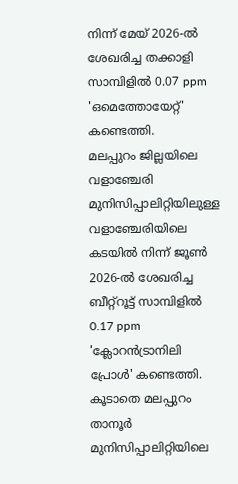നിന്ന് മേയ് 2026-ൽ ശേഖരിച്ച തക്കാളി സാമ്പിളിൽ 0.07 ppm 'ഒമെത്തോയേറ്റ്' കണ്ടെത്തി.
മലപ്പുറം ജില്ലയിലെ വളാഞ്ചേരി മുനിസിപ്പാലിറ്റിയിലുള്ള വളാഞ്ചേരിയിലെ കടയിൽ നിന്ന് ജൂൺ 2026-ൽ ശേഖരിച്ച ബീറ്റ്റൂട്ട് സാമ്പിളിൽ 0.17 ppm 'ക്ലോറൻട്രാനിലി പ്രോൾ' കണ്ടെത്തി. കൂടാതെ മലപ്പുറം താനൂർ മുനിസിപ്പാലിറ്റിയിലെ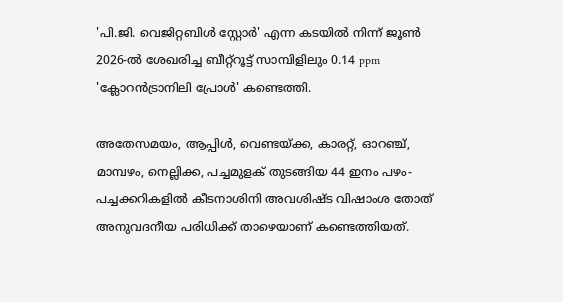'പി.ജി. വെജിറ്റബിൾ സ്റ്റോർ' എന്ന കടയിൽ നിന്ന് ജൂൺ 2026-ൽ ശേഖരിച്ച ബീറ്റ്റൂട്ട് സാമ്പിളിലും 0.14 ppm 'ക്ലോറൻട്രാനിലി പ്രോൾ' കണ്ടെത്തി.

അതേസമയം, ആപ്പിൾ, വെണ്ടയ്ക്ക, കാരറ്റ്, ഓറഞ്ച്, മാമ്പഴം, നെല്ലിക്ക, പച്ചമുളക് തുടങ്ങിയ 44 ഇനം പഴം-പച്ചക്കറികളിൽ കീടനാശിനി അവശിഷ്ട വിഷാംശ തോത് അനുവദനീയ പരിധിക്ക് താഴെയാണ് കണ്ടെത്തിയത്.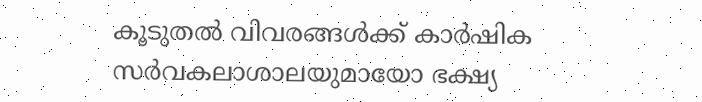കൂടുതൽ വിവരങ്ങൾക്ക് കാർഷിക സർവകലാശാലയുമായോ ഭക്ഷ്യ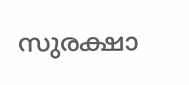സുരക്ഷാ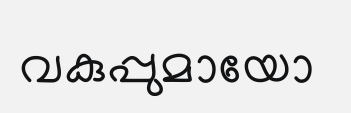വകുപ്പുമായോ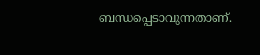ബന്ധപ്പെടാവുന്നതാണ്.